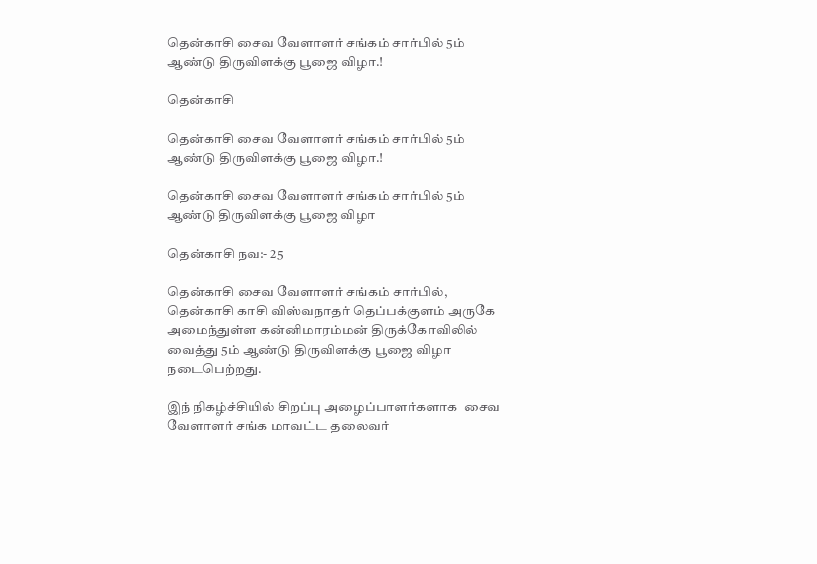தென்காசி சைவ வேளாளர் சங்கம் சார்பில் 5ம் ஆண்டு திருவிளக்கு பூஜை விழா.!

தென்காசி

தென்காசி சைவ வேளாளர் சங்கம் சார்பில் 5ம் ஆண்டு திருவிளக்கு பூஜை விழா.!

தென்காசி சைவ வேளாளர் சங்கம் சார்பில் 5ம் ஆண்டு திருவிளக்கு பூஜை விழா

தென்காசி நவ:- 25

தென்காசி சைவ வேளாளர் சங்கம் சார்பில், தென்காசி காசி விஸ்வநாதர் தெப்பக்குளம் அருகே அமைந்துள்ள கன்னிமாரம்மன் திருக்கோவிலில் வைத்து 5ம் ஆண்டு திருவிளக்கு பூஜை விழா நடைபெற்றது.

இந் நிகழ்ச்சியில் சிறப்பு அழைப்பாளர்களாக  சைவ வேளாளர் சங்க மாவட்ட தலைவர்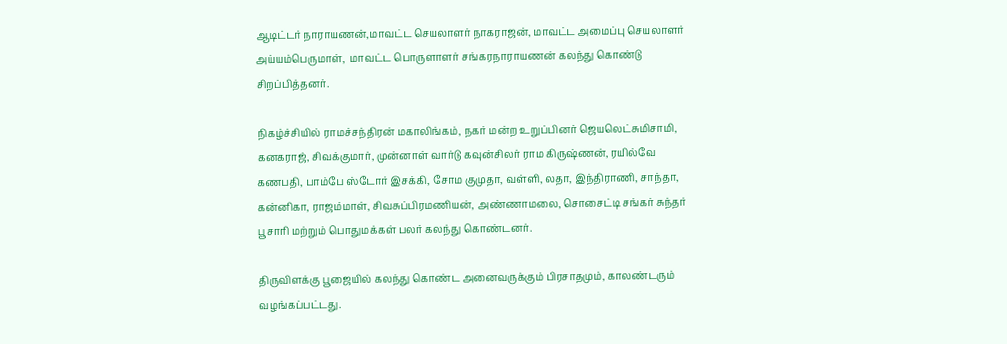ஆடிட்டர் நாராயணன்,மாவட்ட செயலாளர் நாகராஜன், மாவட்ட அமைப்பு செயலாளர் அய்யம்பெருமாள்,  மாவட்ட பொருளாளர் சங்கரநாராயணன் கலந்து கொண்டு சிறப்பித்தனர்.

நிகழ்ச்சியில் ராமச்சந்திரன் மகாலிங்கம், நகர் மன்ற உறுப்பினர் ஜெயலெட்சுமிசாமி, கனகராஜ், சிவக்குமார், முன்னாள் வார்டு கவுன்சிலர் ராம கிருஷ்ணன், ரயில்வே கணபதி, பாம்பே ஸ்டோர் இசக்கி, சோம குமுதா, வள்ளி, லதா, இந்திராணி, சாந்தா, கன்னிகா, ராஜம்மாள், சிவசுப்பிரமணியன், அண்ணாமலை, சொசைட்டி சங்கர் சுந்தர் பூசாரி மற்றும் பொதுமக்கள் பலர் கலந்து கொண்டனர்.

திருவிளக்கு பூஜையில் கலந்து கொண்ட அனைவருக்கும் பிரசாதமும், காலண்டரும் வழங்கப்பட்டது.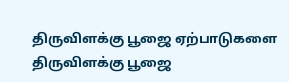திருவிளக்கு பூஜை ஏற்பாடுகளை திருவிளக்கு பூஜை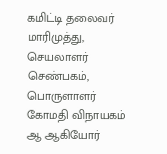கமிட்டி தலைவர் மாரிமுத்து, செயலாளர் செண்பகம், பொருளாளர் கோமதி விநாயகம் ஆ ஆகியோர்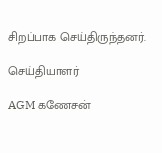சிறப்பாக செய்திருந்தனர்.

செய்தியாளர்

AGM கணேசன்